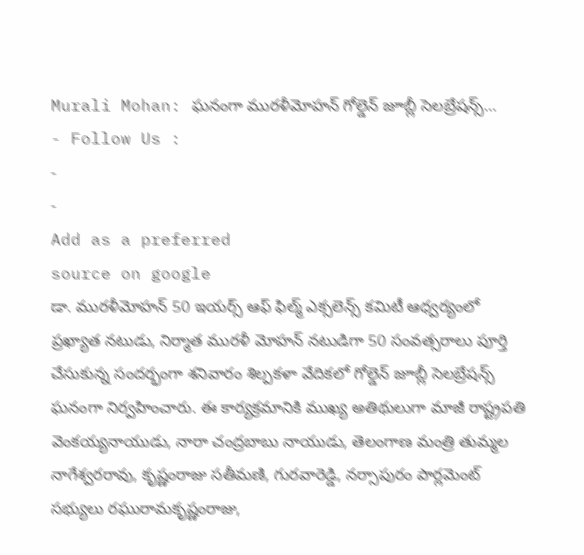Murali Mohan: ఘనంగా మురళీమోహన్ గోల్డెన్ జూబ్లీ సెలబ్రేషన్స్…
- Follow Us :
-
-
Add as a preferred
source on google
డా. మురళీమోహన్ 50 ఇయర్స్ ఆఫ్ ఫిల్మ్ ఎక్సలెన్స్ కమిటీ ఆధ్వర్యంలో ప్రఖ్యాత నటుడు, నిర్మాత మురళీ మోహన్ నటుడిగా 50 సంవత్సరాలు పూర్తి చేసుకున్న సందర్భంగా శనివారం శిల్పకళా వేదికలో గోల్డెన్ జూబ్లీ సెలబ్రేషన్స్ ఘనంగా నిర్వహించారు. ఈ కార్యక్రమానికి ముఖ్య అతిథులుగా మాజీ రాష్ట్రపతి వెంకయ్యనాయుడు, నారా చంద్రబాబు నాయుడు, తెలంగాణ మంత్రి తుమ్మల నాగేశ్వరరావు, కృష్ణంరాజు సతీమణి, గురవారెడ్డి, నర్సాపురం పార్లమెంట్ సభ్యులు రఘురామకృష్ణంరాజు,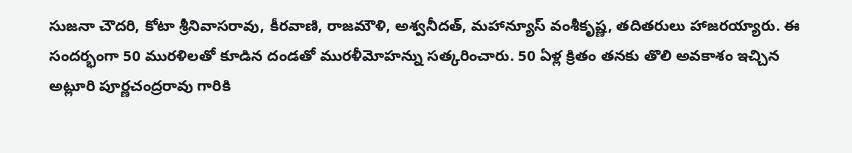సుజనా చౌదరి, కోటా శ్రీనివాసరావు, కీరవాణి, రాజమౌళి, అశ్వనీదత్, మహాన్యూస్ వంశీకృష్ణ, తదితరులు హాజరయ్యారు. ఈ సందర్భంగా 50 మురళిలతో కూడిన దండతో మురళీమోహన్ను సత్కరించారు. 50 ఏళ్ల క్రితం తనకు తొలి అవకాశం ఇచ్చిన అట్లూరి పూర్ణచంద్రరావు గారికి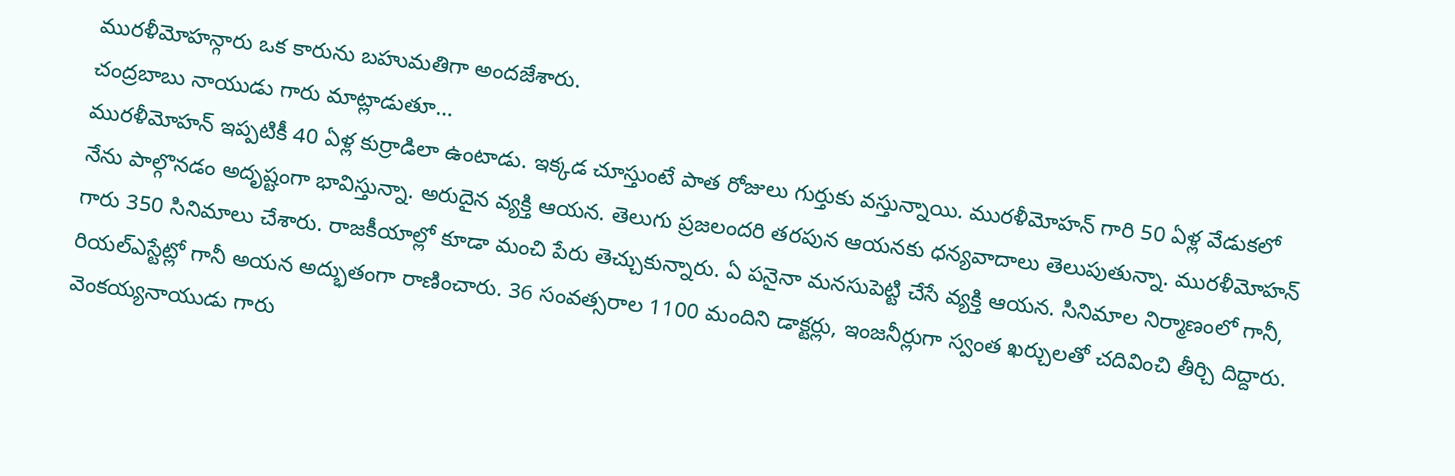మురళీమోహన్గారు ఒక కారును బహుమతిగా అందజేశారు.
చంద్రబాబు నాయుడు గారు మాట్లాడుతూ…
మురళీమోహన్ ఇప్పటికీ 40 ఏళ్ల కుర్రాడిలా ఉంటాడు. ఇక్కడ చూస్తుంటే పాత రోజులు గుర్తుకు వస్తున్నాయి. మురళీమోహన్ గారి 50 ఏళ్ల వేడుకలో నేను పాల్గొనడం అదృష్టంగా భావిస్తున్నా. అరుదైన వ్యక్తి ఆయన. తెలుగు ప్రజలందరి తరపున ఆయనకు ధన్యవాదాలు తెలుపుతున్నా. మురళీమోహన్ గారు 350 సినిమాలు చేశారు. రాజకీయాల్లో కూడా మంచి పేరు తెచ్చుకున్నారు. ఏ పనైనా మనసుపెట్టి చేసే వ్యక్తి ఆయన. సినిమాల నిర్మాణంలో గానీ, రియల్ఎస్టేట్లో గానీ అయన అద్భుతంగా రాణించారు. 36 సంవత్సరాల 1100 మందిని డాక్టర్లు, ఇంజనీర్లుగా స్వంత ఖర్చులతో చదివించి తీర్చి దిద్దారు. వెంకయ్యనాయుడు గారు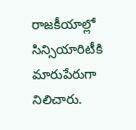రాజకీయాల్లో సిన్సియారిటీకి మారుపేరుగా నిలిచారు.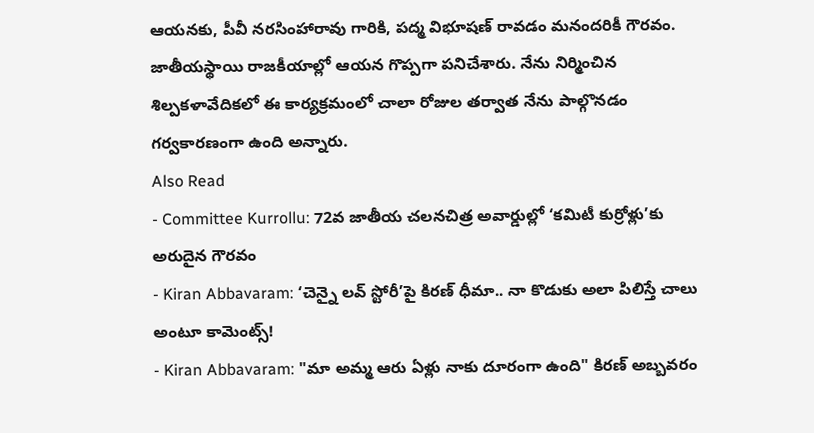ఆయనకు, పీవీ నరసింహారావు గారికి, పద్మ విభూషణ్ రావడం మనందరికీ గౌరవం. జాతీయస్థాయి రాజకీయాల్లో ఆయన గొప్పగా పనిచేశారు. నేను నిర్మించిన శిల్పకళావేదికలో ఈ కార్యక్రమంలో చాలా రోజుల తర్వాత నేను పాల్గొనడం గర్వకారణంగా ఉంది అన్నారు.
Also Read
- Committee Kurrollu: 72వ జాతీయ చలనచిత్ర అవార్డుల్లో ‘కమిటీ కుర్రోళ్లు’కు అరుదైన గౌరవం
- Kiran Abbavaram: ‘చెన్నై లవ్ స్టోరీ’పై కిరణ్ ధీమా.. నా కొడుకు అలా పిలిస్తే చాలు అంటూ కామెంట్స్!
- Kiran Abbavaram: "మా అమ్మ ఆరు ఏళ్లు నాకు దూరంగా ఉంది" కిరణ్ అబ్బవరం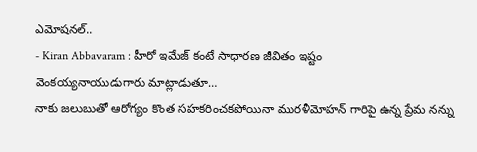ఎమోషనల్..
- Kiran Abbavaram : హీరో ఇమేజ్ కంటే సాధారణ జీవితం ఇష్టం
వెంకయ్యనాయుడుగారు మాట్లాడుతూ…
నాకు జలుబుతో ఆరోగ్యం కొంత సహకరించకపోయినా మురళీమోహన్ గారిపై ఉన్న ప్రేమ నన్ను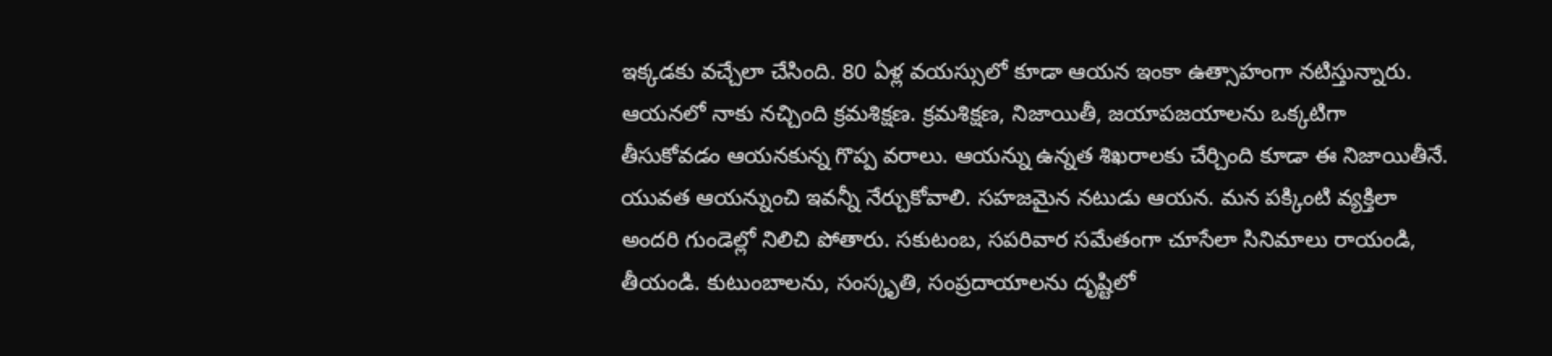ఇక్కడకు వచ్చేలా చేసింది. 80 ఏళ్ల వయస్సులో కూడా ఆయన ఇంకా ఉత్సాహంగా నటిస్తున్నారు. ఆయనలో నాకు నచ్చింది క్రమశిక్షణ. క్రమశిక్షణ, నిజాయితీ, జయాపజయాలను ఒక్కటిగా తీసుకోవడం ఆయనకున్న గొప్ప వరాలు. ఆయన్ను ఉన్నత శిఖరాలకు చేర్చింది కూడా ఈ నిజాయితీనే. యువత ఆయన్నుంచి ఇవన్నీ నేర్చుకోవాలి. సహజమైన నటుడు ఆయన. మన పక్కింటి వ్యక్తిలా అందరి గుండెల్లో నిలిచి పోతారు. సకుటంబ, సపరివార సమేతంగా చూసేలా సినిమాలు రాయండి, తీయండి. కుటుంబాలను, సంస్కృతి, సంప్రదాయాలను దృష్టిలో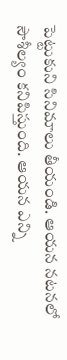పెట్టుకుని సినిమాలు తీయండి. ఆయన నటనలో సౌశీల్యం కనిపిస్తుంది. ఆయన ఎన్ని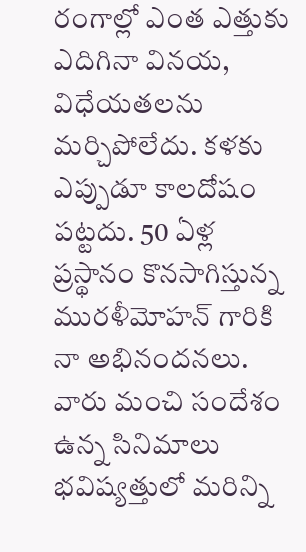రంగాల్లో ఎంత ఎత్తుకు ఎదిగినా వినయ, విధేయతలను మర్చిపోలేదు. కళకు ఎప్పుడూ కాలదోషం పట్టదు. 50 ఏళ్ల ప్రస్థానం కొనసాగిస్తున్న మురళీమోహన్ గారికి నా అభినందనలు. వారు మంచి సందేశం ఉన్న సినిమాలు భవిష్యత్తులో మరిన్ని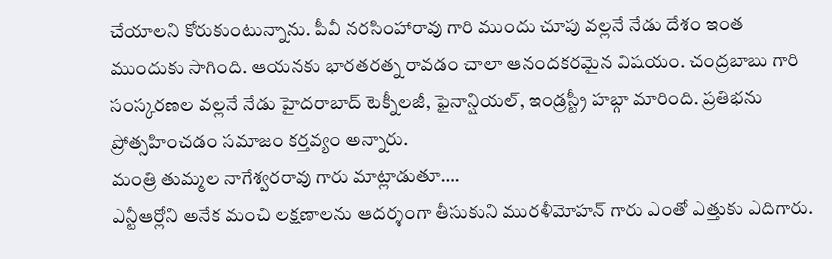చేయాలని కోరుకుంటున్నాను. పీవీ నరసింహారావు గారి ముందు చూపు వల్లనే నేడు దేశం ఇంత ముందుకు సాగింది. ఆయనకు భారతరత్న రావడం చాలా ఆనందకరమైన విషయం. చంద్రబాబు గారి సంస్కరణల వల్లనే నేడు హైదరాబాద్ టెక్నీలజీ, ఫైనాన్షియల్, ఇండ్రస్ట్రీ హబ్గా మారింది. ప్రతిభను ప్రోత్సహించడం సమాజం కర్తవ్యం అన్నారు.
మంత్రి తుమ్మల నాగేశ్వరరావు గారు మాట్లాడుతూ….
ఎన్టీఆర్లోని అనేక మంచి లక్షణాలను ఆదర్శంగా తీసుకుని మురళీమోహన్ గారు ఎంతో ఎత్తుకు ఎదిగారు.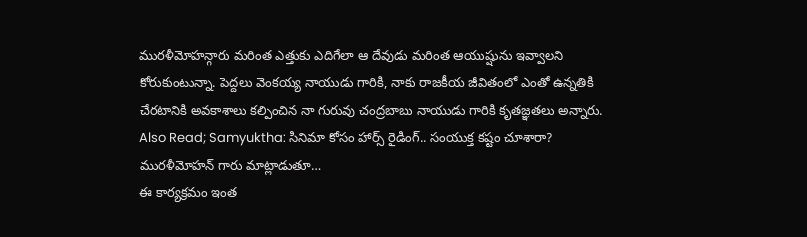మురళీమోహన్గారు మరింత ఎత్తుకు ఎదిగేలా ఆ దేవుడు మరింత ఆయుష్షును ఇవ్వాలని కోరుకుంటున్నా. పెద్దలు వెంకయ్య నాయుడు గారికి, నాకు రాజకీయ జీవితంలో ఎంతో ఉన్నతికి చేరటానికి అవకాశాలు కల్పించిన నా గురువు చంద్రబాబు నాయుడు గారికి కృతజ్ఞతలు అన్నారు.
Also Read; Samyuktha: సినిమా కోసం హార్స్ రైడింగ్.. సంయుక్త కష్టం చూశారా?
మురళీమోహన్ గారు మాట్లాడుతూ…
ఈ కార్యక్రమం ఇంత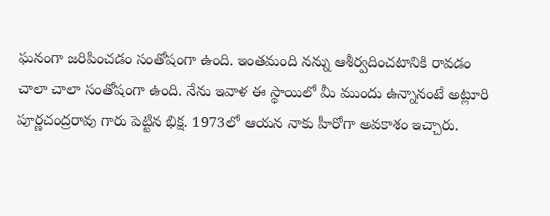ఘనంగా జరిపించడం సంతోషంగా ఉంది. ఇంతమంది నన్ను ఆశీర్వదించటానికి రావడం చాలా చాలా సంతోషంగా ఉంది. నేను ఇవాళ ఈ స్థాయిలో మీ ముందు ఉన్నానంటే అట్లూరి పూర్ణచంద్రరావు గారు పెట్టిన భిక్ష. 1973లో ఆయన నాకు హీరోగా అవకాశం ఇచ్చారు.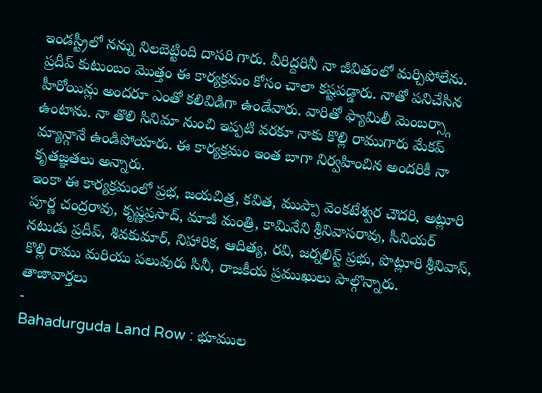ఇండస్ట్రీలో నన్ను నిలబెట్టింది దాసరి గారు. వీరిద్దరినీ నా జీవితంలో మర్చిపోలేను. ప్రదీప్ కుటుంబం మొత్తం ఈ కార్యక్రమం కోసం చాలా కష్టపడ్డారు. నాతో పనిచేసిన హీరోయిన్లు అందరూ ఎంతో కలివిడిగా ఉండేవారు. వారితో ఫ్యామిలీ మెంబర్స్గా ఉంటాను. నా తొలి సినిమా నుంచి ఇప్పటి వరకూ నాకు కొల్లి రాముగారు మేకప్ మ్యాన్గానే ఉండిపోయారు. ఈ కార్యక్రమం ఇంత బాగా నిర్వహించిన అందరికీ నా కృతజ్ఞతలు అన్నారు.
ఇంకా ఈ కార్యక్రమంలో ప్రభ, జయచిత్ర, కవిత, ముప్పా వెంకటేశ్వర చౌదరి, అట్లూరి పూర్ణ చంద్రరావు, కృష్ణప్రసాద్, మాజీ మంత్రి, కామినేని శ్రీనివాసరావు, సీనియర్ నటుడు ప్రదీప్, శివకుమార్, నిహారిక, ఆదిత్య, రవి, జర్నలిస్ట్ ప్రభు, పొట్లూరి శ్రీనివాస్, కొల్లి రాము మరియు పలువురు సినీ, రాజకీయ ప్రముఖులు పాల్గొన్నారు.
తాజావార్తలు
-
Bahadurguda Land Row : భూముల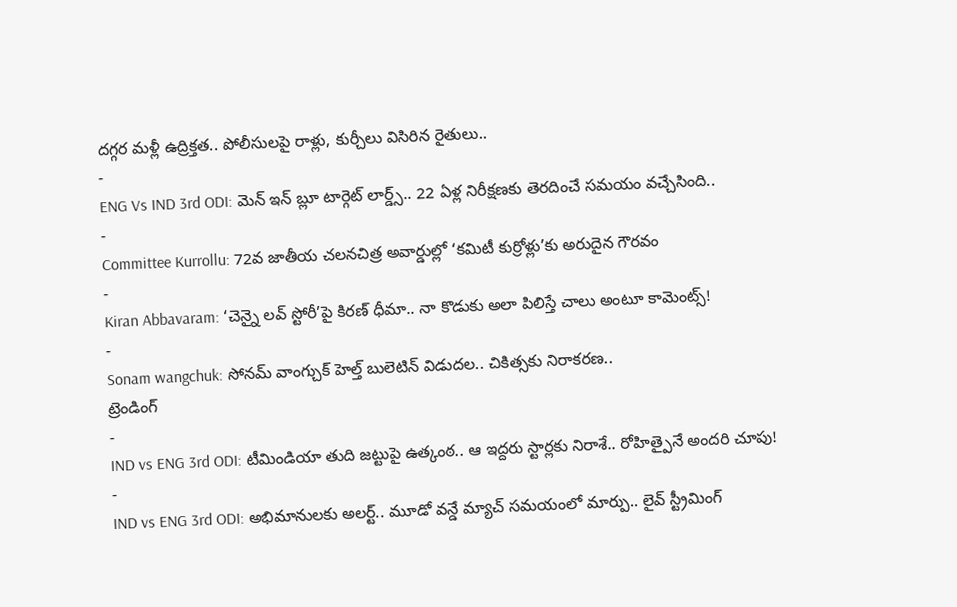దగ్గర మళ్లీ ఉద్రిక్తత.. పోలీసులపై రాళ్లు, కుర్చీలు విసిరిన రైతులు..
-
ENG Vs IND 3rd ODI: మెన్ ఇన్ బ్లూ టార్గెట్ లార్డ్స్.. 22 ఏళ్ల నిరీక్షణకు తెరదించే సమయం వచ్చేసింది..
-
Committee Kurrollu: 72వ జాతీయ చలనచిత్ర అవార్డుల్లో ‘కమిటీ కుర్రోళ్లు’కు అరుదైన గౌరవం
-
Kiran Abbavaram: ‘చెన్నై లవ్ స్టోరీ’పై కిరణ్ ధీమా.. నా కొడుకు అలా పిలిస్తే చాలు అంటూ కామెంట్స్!
-
Sonam wangchuk: సోనమ్ వాంగ్చుక్ హెల్త్ బులెటిన్ విడుదల.. చికిత్సకు నిరాకరణ..
ట్రెండింగ్
-
IND vs ENG 3rd ODI: టీమిండియా తుది జట్టుపై ఉత్కంఠ.. ఆ ఇద్దరు స్టార్లకు నిరాశే.. రోహిత్పైనే అందరి చూపు!
-
IND vs ENG 3rd ODI: అభిమానులకు అలర్ట్.. మూడో వన్డే మ్యాచ్ సమయంలో మార్పు.. లైవ్ స్ట్రీమింగ్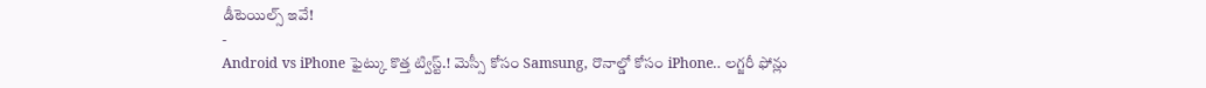డీటెయిల్స్ ఇవే!
-
Android vs iPhone ఫైట్కు కొత్త ట్విస్ట్.! మెస్సీ కోసం Samsung, రొనాల్డో కోసం iPhone.. లగ్జరీ ఫోన్లు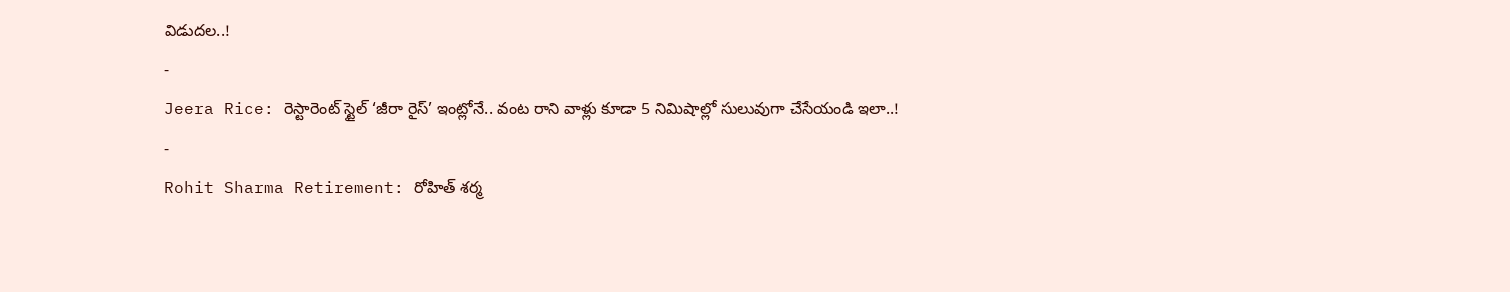విడుదల..!
-
Jeera Rice: రెస్టారెంట్ స్టైల్ ‘జీరా రైస్’ ఇంట్లోనే.. వంట రాని వాళ్లు కూడా 5 నిమిషాల్లో సులువుగా చేసేయండి ఇలా..!
-
Rohit Sharma Retirement: రోహిత్ శర్మ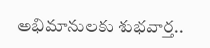అభిమానులకు శుభవార్త..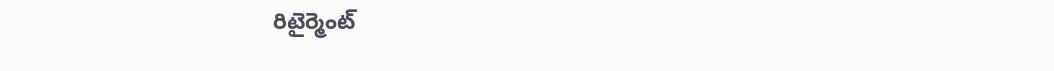రిటైర్మెంట్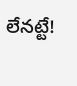లేనట్టే!